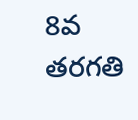8వ తరగతి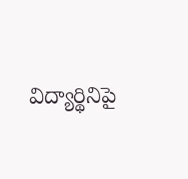విద్యార్థినిపై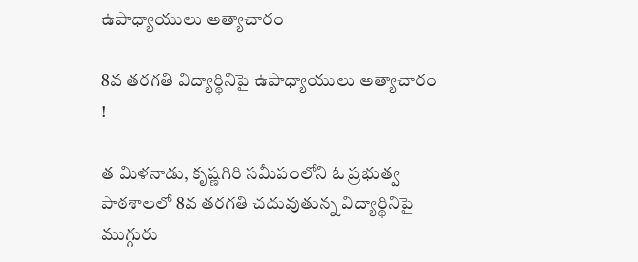ఉపాధ్యాయులు అత్యాచారం

8వ తరగతి విద్యార్థినిపై ఉపాధ్యాయులు అత్యాచారం !

త మిళనాడు, కృష్ణగిరి సమీపంలోని ఓ ప్రభుత్వ పాఠశాలలో 8వ తరగతి చదువుతున్న విద్యార్థినిపై ముగ్గురు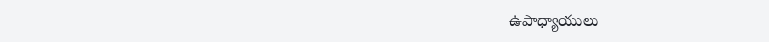ఉపాధ్యాయులు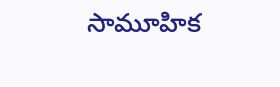సామూహిక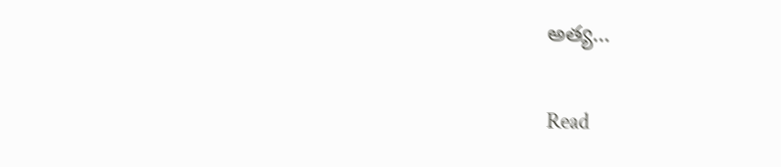అత్య…

Read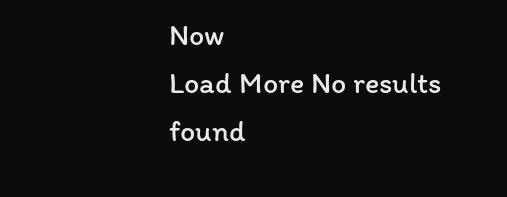Now
Load More No results found